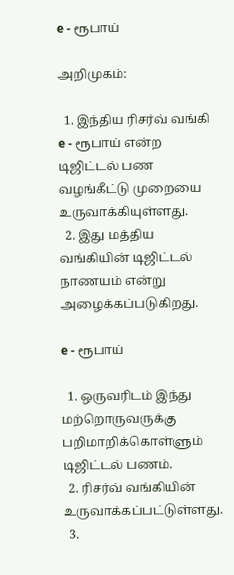e - ரூபாய்

அறிமுகம்:

  1. இந்திய ரிசர்வ் வங்கி e - ரூபாய் என்ற டிஜிட்டல் பண வழங்கீட்டு முறையை உருவாக்கியுள்ளது.
  2. இது மத்திய வங்கியின் டிஜிட்டல் நாணயம் என்று அழைக்கப்படுகிறது.

e - ரூபாய்

  1. ஒருவரிடம் இந்து மற்றொருவருக்கு பறிமாறிக்கொள்ளும் டிஜிட்டல் பணம்.
  2. ரிசர்வ் வங்கியின் உருவாக்கப்பட்டுள்ளது.
  3.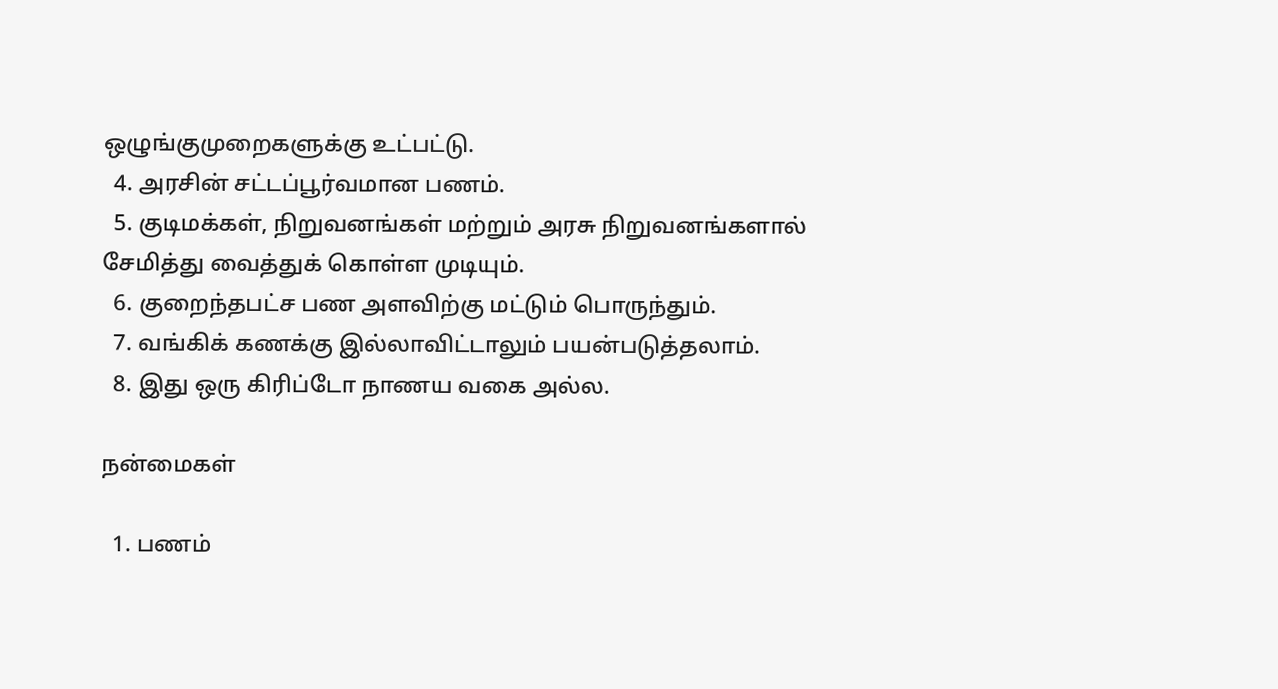ஒழுங்குமுறைகளுக்கு உட்பட்டு.
  4. அரசின் சட்டப்பூர்வமான பணம்.
  5. குடிமக்கள், நிறுவனங்கள் மற்றும் அரசு நிறுவனங்களால் சேமித்து வைத்துக் கொள்ள முடியும்.
  6. குறைந்தபட்ச பண அளவிற்கு மட்டும் பொருந்தும்.
  7. வங்கிக் கணக்கு இல்லாவிட்டாலும் பயன்படுத்தலாம்.
  8. இது ஒரு கிரிப்டோ நாணய வகை அல்ல.

நன்மைகள்

  1. பணம்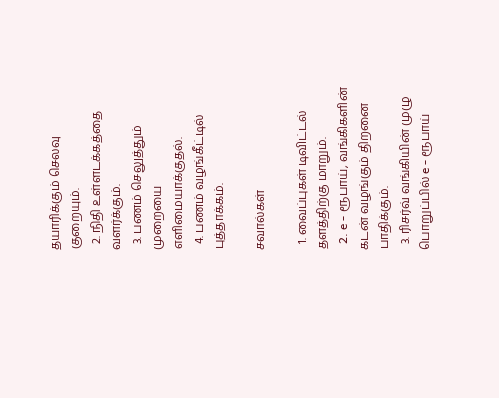தயாரிக்கும் செலவு குறையும்.
  2. நிதி உள்ளடக்கத்தை வளர்க்கும்.
  3. பணம் செலுத்தும் முறையை எளிமையாக்குதல்.
  4. பணம் வழங்கீட்டில் புத்தாக்கம்.

சவால்கள்

  1. வைப்புகள் டிவிட்டல் தளத்திற்கு மாறும்.
  2. e - ரூபாய், வங்கிகளின் கடன் வழங்கும் திறனை பாதிக்கும்.
  3. ரிசர்வ் வங்கியின் முழு பொறுப்பில் e - ரூபாய்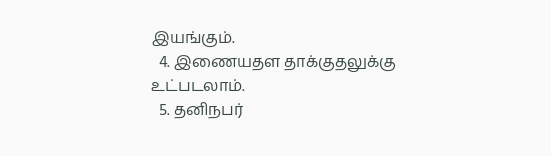இயங்கும்.
  4. இணையதள தாக்குதலுக்கு உட்படலாம்.
  5. தனிநபர்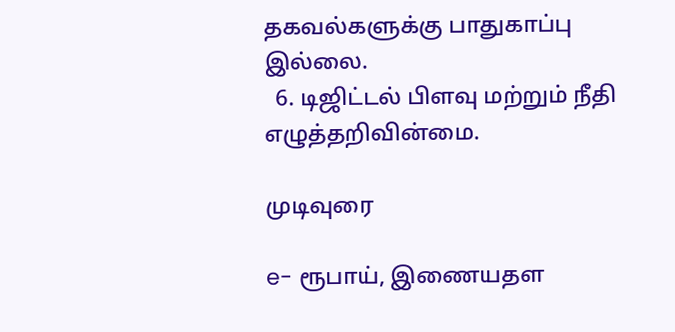தகவல்களுக்கு பாதுகாப்பு இல்லை.
  6. டிஜிட்டல் பிளவு மற்றும் நீதி எழுத்தறிவின்மை.

முடிவுரை

e- ரூபாய், இணையதள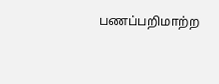பணப்பறிமாற்ற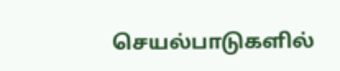செயல்பாடுகளில்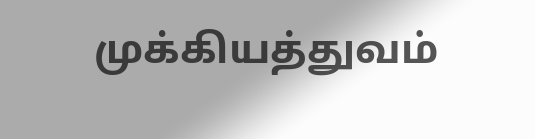முக்கியத்துவம்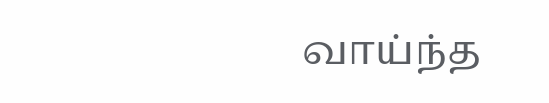வாய்ந்த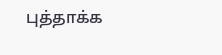புத்தாக்க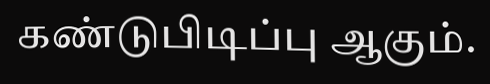கண்டுபிடிப்பு ஆகும்.